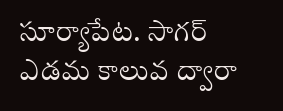సూర్యాపేట. సాగర్ ఎడమ కాలువ ద్వారా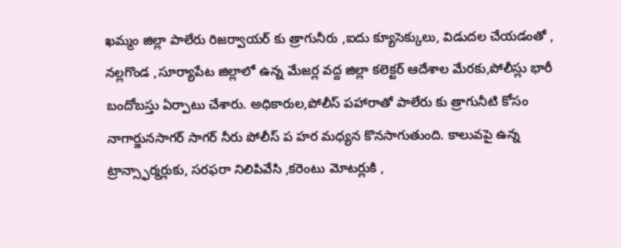ఖమ్మం జిల్లా పాలేరు రిజర్వాయర్ కు త్రాగునీరు ,ఐదు క్యూసెక్కులు, విడుదల చేయడంతో , నల్లగొండ ,సూర్యాపేట జిల్లాలో ఉన్న మేజర్ల వద్ద జిల్లా కలెక్టర్ ఆదేశాల మేరకు,పోలీస్లు భారీ బందోబస్తు ఏర్పాటు చేశారు. అధికారుల,పోలీస్ పహారాతో పాలేరు కు త్రాగునీటి కోసం నాగార్జునసాగర్ సాగర్ నీరు పోలీస్ ప హర మధ్యన కొనసాగుతుంది. కాలువపై ఉన్న ట్రాన్స్ఫార్మర్లుకు, సరఫరా నిలిపివేసి ,కరెంటు మోటర్లుకి ,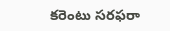కరెంటు సరఫరా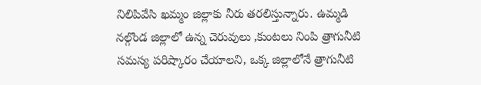నిలిపివేసి ఖమ్మం జిల్లాకు నీరు తరలిస్తున్నారు. ఉమ్మడి నల్గొండ జిల్లాలో ఉన్న చెరువులు ,కుంటలు నింపి త్రాగునీటి సమస్య పరిష్కారం చేయాలని, ఒక్క జిల్లాలోనే త్రాగునీటి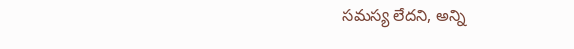సమస్య లేదని, అన్ని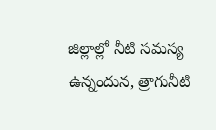జిల్లాల్లో నీటి సమస్య ఉన్నందున, త్రాగునీటి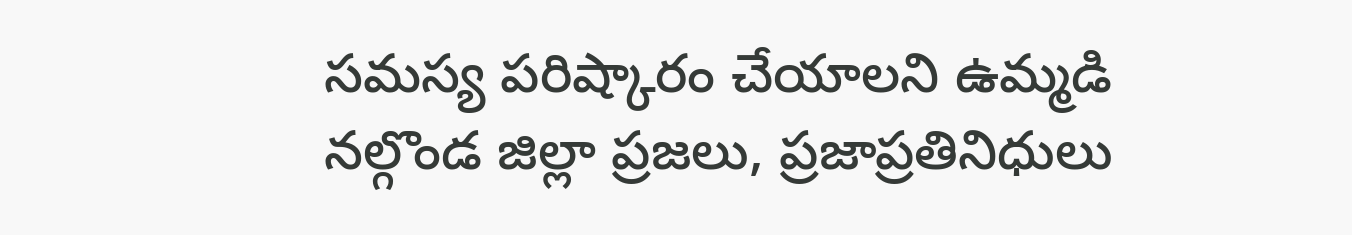సమస్య పరిష్కారం చేయాలని ఉమ్మడి నల్గొండ జిల్లా ప్రజలు, ప్రజాప్రతినిధులు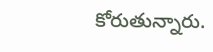కోరుతున్నారు.